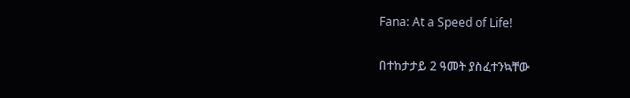Fana: At a Speed of Life!

በተከታታይ 2 ዓመት ያስፈተንኳቸው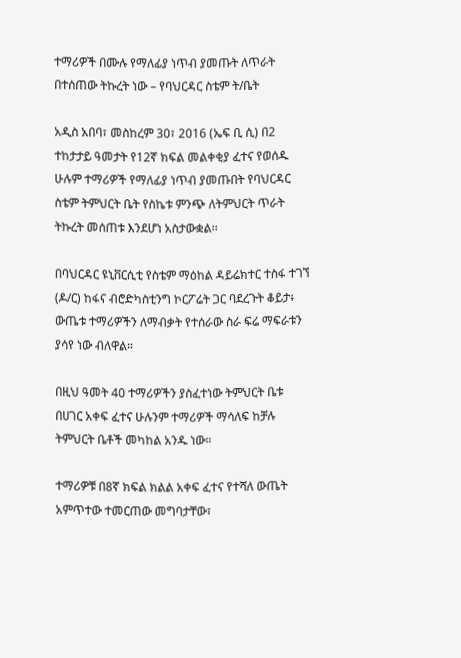ተማሪዎች በሙሉ የማለፊያ ነጥብ ያመጡት ለጥራት በተሰጠው ትኩረት ነው – የባህርዳር ስቴም ት/ቤት

አዲስ አበባ፣ መስከረም 30፣ 2016 (ኤፍ ቢ ሲ) በ2 ተከታታይ ዓመታት የ12ኛ ክፍል መልቀቂያ ፈተና የወሰዱ ሁሉም ተማሪዎች የማለፊያ ነጥብ ያመጡበት የባህርዳር ስቴም ትምህርት ቤት የስኬቱ ምንጭ ለትምህርት ጥራት ትኩረት መሰጠቱ እንደሆነ አስታውቋል፡፡

በባህርዳር ዩኒቨርሲቲ የስቴም ማዕከል ዳይሬክተር ተስፋ ተገኘ (ዶ/ር) ከፋና ብሮድካስቲንግ ኮርፖሬት ጋር ባደረጉት ቆይታ፥ ውጤቱ ተማሪዎችን ለማብቃት የተሰራው ስራ ፍሬ ማፍራቱን ያሳየ ነው ብለዋል።

በዚህ ዓመት 40 ተማሪዎችን ያስፈተነው ትምህርት ቤቱ በሀገር አቀፍ ፈተና ሁሉንም ተማሪዎች ማሳለፍ ከቻሉ ትምህርት ቤቶች መካከል አንዱ ነው።

ተማሪዎቹ በ8ኛ ክፍል ክልል አቀፍ ፈተና የተሻለ ውጤት አምጥተው ተመርጠው መግባታቸው፣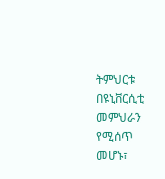ትምህርቱ በዩኒቨርሲቲ መምህራን የሚሰጥ መሆኑ፣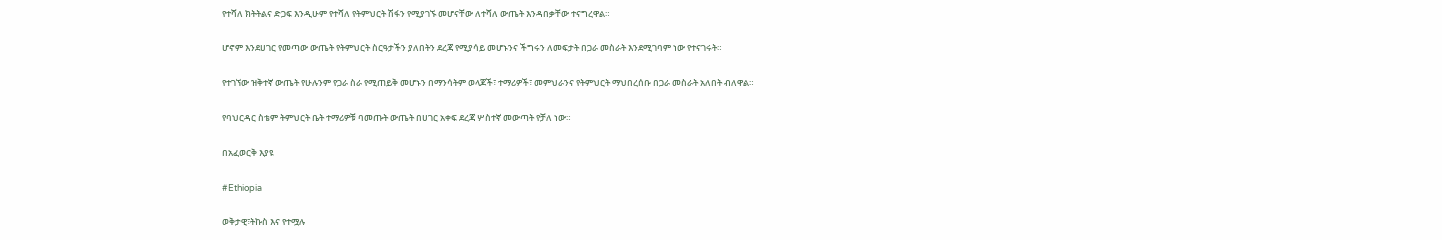የተሻለ ክትትልና ድጋፍ እንዲሁም የተሻለ የትምህርት ሽፋን የሚያገኙ መሆናቸው ለተሻለ ውጤት እንዳበቃቸው ተናግረዋል።

ሆኖም እንደሀገር የመጣው ውጤት የትምህርት ስርዓታችን ያለበትን ደረጃ የሚያሳይ መሆኑንና ችግሩን ለመፍታት በጋራ መስራት እንደሚገባም ነው የተናገሩት።

የተገኘው ዝቅተኛ ውጤት የሁሉንም የጋራ ስራ የሚጠይቅ መሆኑን በማንሳትም ወላጆች፣ ተማሪዎች፣ መምህራንና የትምህርት ማህበረሰቡ በጋራ መስራት አለበት ብለዋል።

የባህርዳር ስቴም ትምህርት ቤት ተማሪዎቹ ባመጡት ውጤት በሀገር አቀፍ ደረጃ ሦስተኛ መውጣት የቻለ ነው።

በአፈወርቅ እያዩ

#Ethiopia

ወቅታዊ፣ትኩስ እና የተሟሉ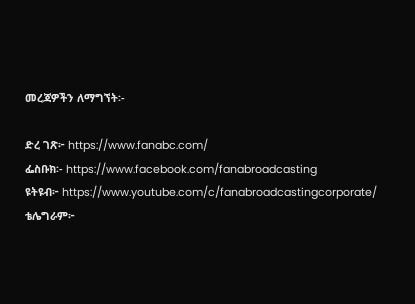መረጃዎችን ለማግኘት፡-

ድረ ገጽ፦ https://www.fanabc.com/
ፌስቡክ፡- https://www.facebook.com/fanabroadcasting
ዩትዩብ፦ https://www.youtube.com/c/fanabroadcastingcorporate/
ቴሌግራም፦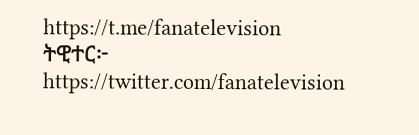https://t.me/fanatelevision
ትዊተር፦ https://twitter.com/fanatelevision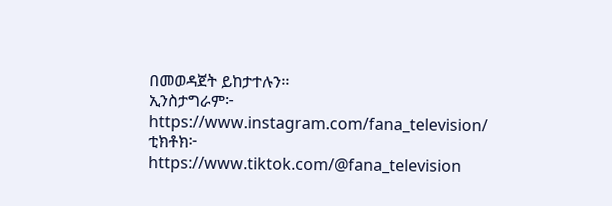በመወዳጀት ይከታተሉን፡፡
ኢንስታግራም፦ https://www.instagram.com/fana_television/
ቲክቶክ፦ https://www.tiktok.com/@fana_television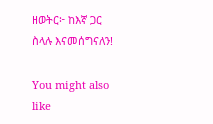ዘወትር፦ ከእኛ ጋር ስላሉ እናመሰግናለን!

You might also like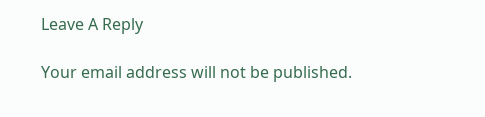Leave A Reply

Your email address will not be published.